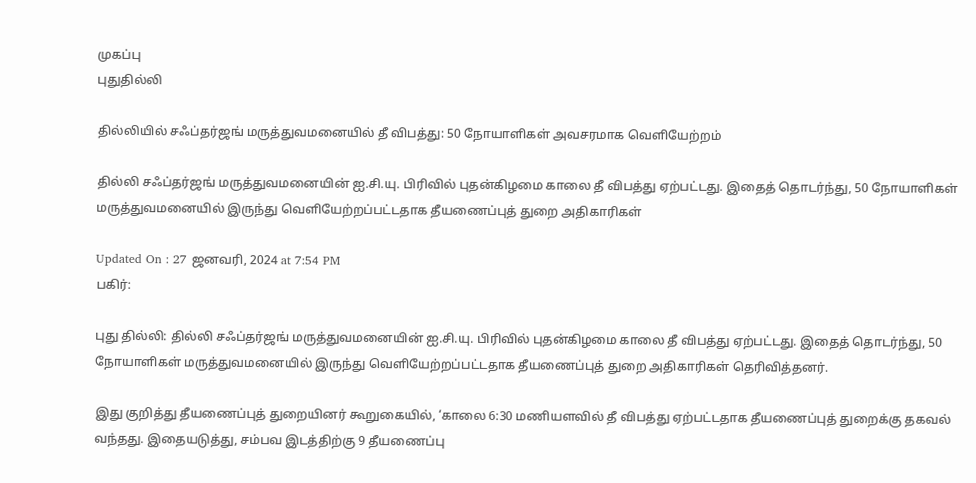முகப்பு
புதுதில்லி

தில்லியில் சஃப்தர்ஜங் மருத்துவமனையில் தீ விபத்து: 50 நோயாளிகள் அவசரமாக வெளியேற்றம்

தில்லி சஃப்தர்ஜங் மருத்துவமனையின் ஐ.சி.யு. பிரிவில் புதன்கிழமை காலை தீ விபத்து ஏற்பட்டது. இதைத் தொடர்ந்து, 50 நோயாளிகள் மருத்துவமனையில் இருந்து வெளியேற்றப்பட்டதாக தீயணைப்புத் துறை அதிகாரிகள்

Updated On : 27 ஜனவரி, 2024 at 7:54 PM
பகிர்:

புது தில்லி: தில்லி சஃப்தர்ஜங் மருத்துவமனையின் ஐ.சி.யு. பிரிவில் புதன்கிழமை காலை தீ விபத்து ஏற்பட்டது. இதைத் தொடர்ந்து, 50 நோயாளிகள் மருத்துவமனையில் இருந்து வெளியேற்றப்பட்டதாக தீயணைப்புத் துறை அதிகாரிகள் தெரிவித்தனர்.

இது குறித்து தீயணைப்புத் துறையினர் கூறுகையில், ‘காலை 6:30 மணியளவில் தீ விபத்து ஏற்பட்டதாக தீயணைப்புத் துறைக்கு தகவல் வந்தது. இதையடுத்து, சம்பவ இடத்திற்கு 9 தீயணைப்பு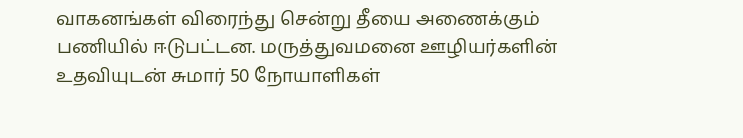வாகனங்கள் விரைந்து சென்று தீயை அணைக்கும் பணியில் ஈடுபட்டன. மருத்துவமனை ஊழியர்களின் உதவியுடன் சுமார் 50 நோயாளிகள்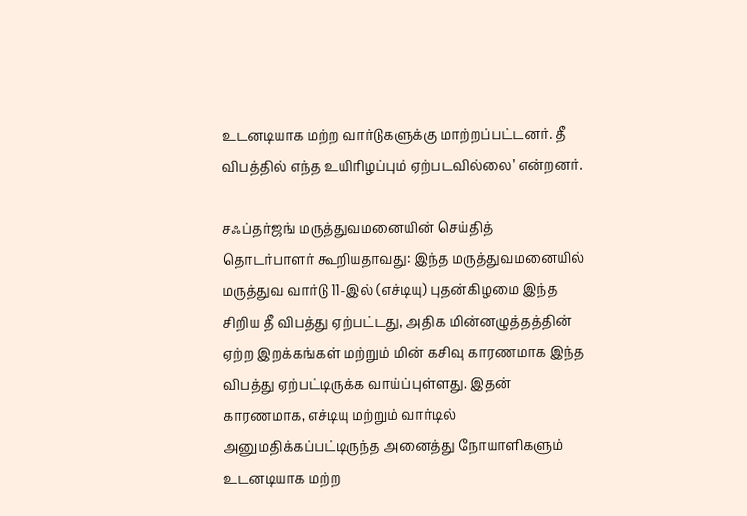உடனடியாக மற்ற வார்டுகளுக்கு மாற்றப்பட்டனர். தீ விபத்தில் எந்த உயிரிழப்பும் ஏற்படவில்லை’ என்றனர்.

சஃப்தர்ஜங் மருத்துவமனையின் செய்தித் தொடர்பாளர் கூறியதாவது: இந்த மருத்துவமனையில் மருத்துவ வார்டு 11-இல் (எச்டியு) புதன்கிழமை இந்த சிறிய தீ விபத்து ஏற்பட்டது, அதிக மின்னழுத்தத்தின் ஏற்ற இறக்கங்கள் மற்றும் மின் கசிவு காரணமாக இந்த விபத்து ஏற்பட்டிருக்க வாய்ப்புள்ளது. இதன் காரணமாக, எச்டியு மற்றும் வார்டில் அனுமதிக்கப்பட்டிருந்த அனைத்து நோயாளிகளும் உடனடியாக மற்ற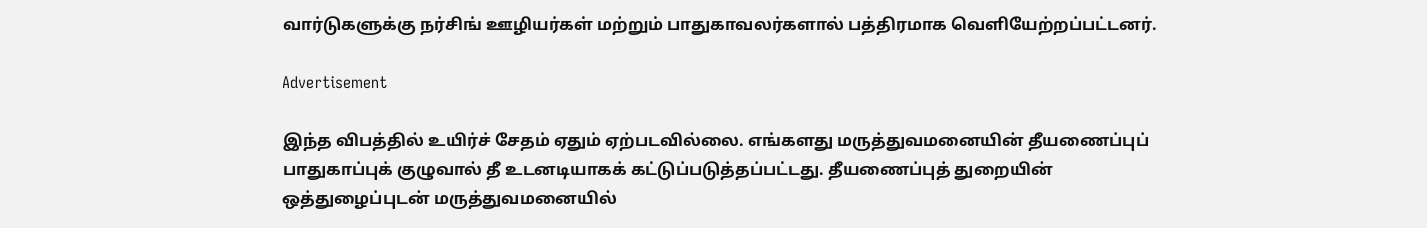வார்டுகளுக்கு நர்சிங் ஊழியர்கள் மற்றும் பாதுகாவலர்களால் பத்திரமாக வெளியேற்றப்பட்டனர்.

Advertisement

இந்த விபத்தில் உயிர்ச் சேதம் ஏதும் ஏற்படவில்லை. எங்களது மருத்துவமனையின் தீயணைப்புப் பாதுகாப்புக் குழுவால் தீ உடனடியாகக் கட்டுப்படுத்தப்பட்டது. தீயணைப்புத் துறையின் ஒத்துழைப்புடன் மருத்துவமனையில்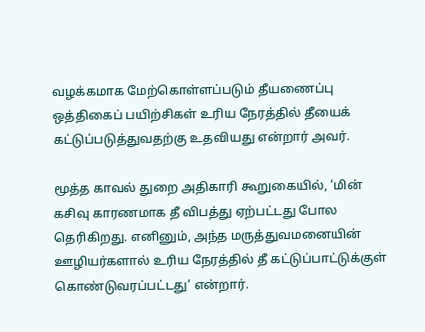வழக்கமாக மேற்கொள்ளப்படும் தீயணைப்பு ஒத்திகைப் பயிற்சிகள் உரிய நேரத்தில் தீயைக் கட்டுப்படுத்துவதற்கு உதவியது என்றார் அவர்.

மூத்த காவல் துறை அதிகாரி கூறுகையில், ‘மின் கசிவு காரணமாக தீ விபத்து ஏற்பட்டது போல தெரிகிறது. எனினும், அந்த மருத்துவமனையின் ஊழியர்களால் உரிய நேரத்தில் தீ கட்டுப்பாட்டுக்குள் கொண்டுவரப்பட்டது’ என்றார்.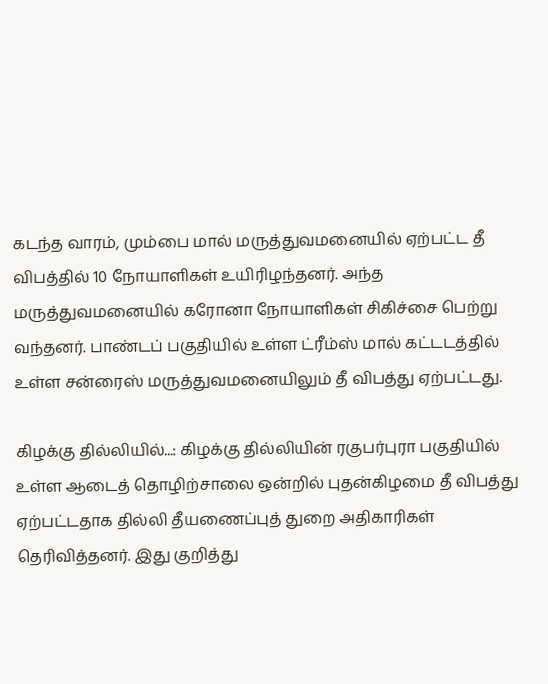கடந்த வாரம், மும்பை மால் மருத்துவமனையில் ஏற்பட்ட தீ விபத்தில் 10 நோயாளிகள் உயிரிழந்தனர். அந்த மருத்துவமனையில் கரோனா நோயாளிகள் சிகிச்சை பெற்று வந்தனர். பாண்டப் பகுதியில் உள்ள ட்ரீம்ஸ் மால் கட்டடத்தில் உள்ள சன்ரைஸ் மருத்துவமனையிலும் தீ விபத்து ஏற்பட்டது.

கிழக்கு தில்லியில்...: கிழக்கு தில்லியின் ரகுபர்புரா பகுதியில் உள்ள ஆடைத் தொழிற்சாலை ஒன்றில் புதன்கிழமை தீ விபத்து ஏற்பட்டதாக தில்லி தீயணைப்புத் துறை அதிகாரிகள் தெரிவித்தனர். இது குறித்து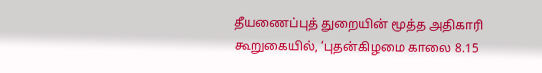தீயணைப்புத் துறையின் மூத்த அதிகாரி கூறுகையில், ‘புதன்கிழமை காலை 8.15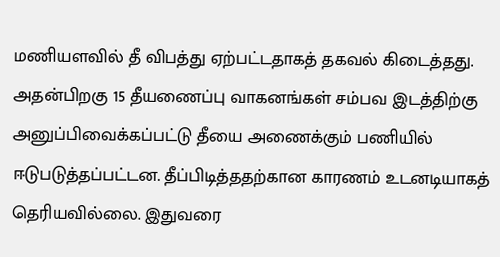மணியளவில் தீ விபத்து ஏற்பட்டதாகத் தகவல் கிடைத்தது. அதன்பிறகு 15 தீயணைப்பு வாகனங்கள் சம்பவ இடத்திற்கு அனுப்பிவைக்கப்பட்டு தீயை அணைக்கும் பணியில் ஈடுபடுத்தப்பட்டன. தீப்பிடித்ததற்கான காரணம் உடனடியாகத் தெரியவில்லை. இதுவரை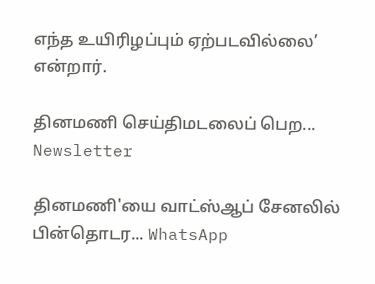எந்த உயிரிழப்பும் ஏற்படவில்லை’ என்றார்.

தினமணி செய்திமடலைப் பெற... Newsletter

தினமணி'யை வாட்ஸ்ஆப் சேனலில் பின்தொடர... WhatsApp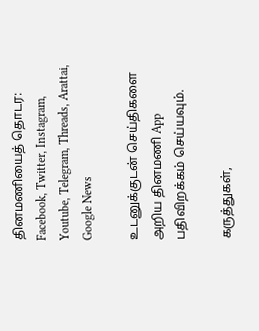தினமணியைத் தொடர: Facebook, Twitter, Instagram, Youtube, Telegram, Threads, Arattai, Google News

உடனுக்குடன் செய்திகளை அறிய தினமணி App பதிவிறக்கம் செய்யவும்.

கருத்துகள்,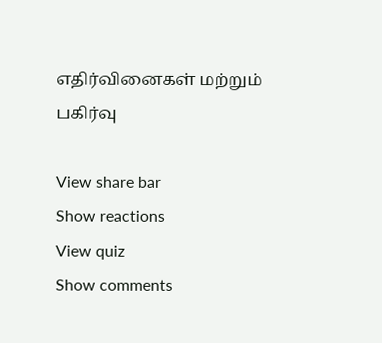எதிர்வினைகள் மற்றும் பகிர்வு

View share bar
Show reactions
View quiz
Show comments